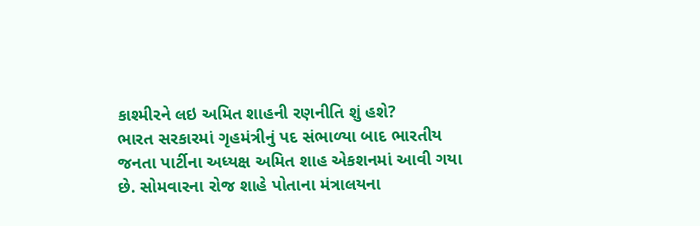કાશ્મીરને લઇ અમિત શાહની રણનીતિ શું હશે?
ભારત સરકારમાં ગૃહમંત્રીનું પદ સંભાળ્યા બાદ ભારતીય જનતા પાર્ટીના અધ્યક્ષ અમિત શાહ એકશનમાં આવી ગયા છે. સોમવારના રોજ શાહે પોતાના મંત્રાલયના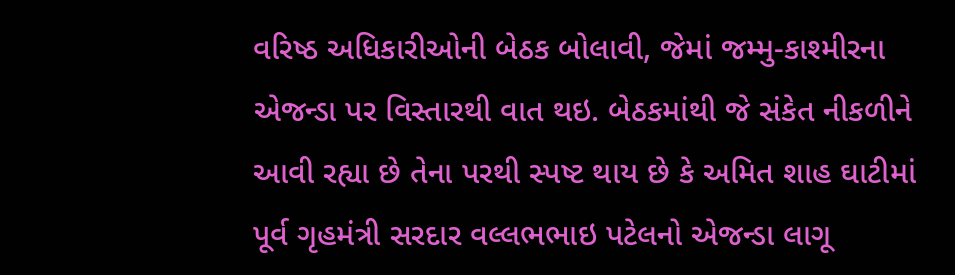વરિષ્ઠ અધિકારીઓની બેઠક બોલાવી, જેમાં જમ્મુ-કાશ્મીરના એજન્ડા પર વિસ્તારથી વાત થઇ. બેઠકમાંથી જે સંકેત નીકળીને આવી રહ્યા છે તેના પરથી સ્પષ્ટ થાય છે કે અમિત શાહ ઘાટીમાં પૂર્વ ગૃહમંત્રી સરદાર વલ્લભભાઇ પટેલનો એજન્ડા લાગૂ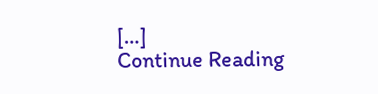[…]
Continue Reading